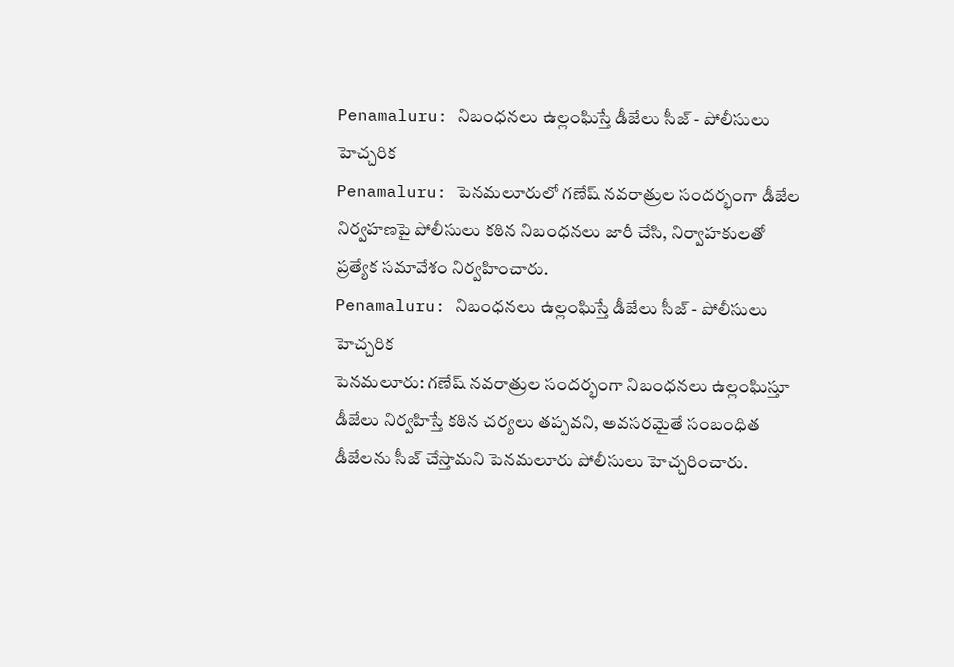Penamaluru: నిబంధనలు ఉల్లంఘిస్తే డీజేలు సీజ్ - పోలీసులు హెచ్చరిక
Penamaluru: పెనమలూరులో గణేష్ నవరాత్రుల సందర్భంగా డీజేల నిర్వహణపై పోలీసులు కఠిన నిబంధనలు జారీ చేసి, నిర్వాహకులతో ప్రత్యేక సమావేశం నిర్వహించారు.
Penamaluru: నిబంధనలు ఉల్లంఘిస్తే డీజేలు సీజ్ - పోలీసులు హెచ్చరిక
పెనమలూరు: గణేష్ నవరాత్రుల సందర్భంగా నిబంధనలు ఉల్లంఘిస్తూ డీజేలు నిర్వహిస్తే కఠిన చర్యలు తప్పవని, అవసరమైతే సంబంధిత డీజేలను సీజ్ చేస్తామని పెనమలూరు పోలీసులు హెచ్చరించారు.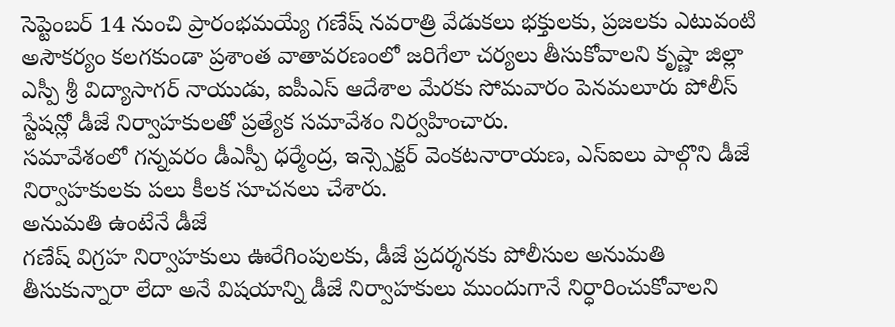సెప్టెంబర్ 14 నుంచి ప్రారంభమయ్యే గణేష్ నవరాత్రి వేడుకలు భక్తులకు, ప్రజలకు ఎటువంటి అసౌకర్యం కలగకుండా ప్రశాంత వాతావరణంలో జరిగేలా చర్యలు తీసుకోవాలని కృష్ణా జిల్లా ఎస్పీ శ్రీ విద్యాసాగర్ నాయుడు, ఐపీఎస్ ఆదేశాల మేరకు సోమవారం పెనమలూరు పోలీస్ స్టేషన్లో డీజే నిర్వాహకులతో ప్రత్యేక సమావేశం నిర్వహించారు.
సమావేశంలో గన్నవరం డీఎస్పీ ధర్మేంద్ర, ఇన్స్పెక్టర్ వెంకటనారాయణ, ఎస్ఐలు పాల్గొని డీజే నిర్వాహకులకు పలు కీలక సూచనలు చేశారు.
అనుమతి ఉంటేనే డీజే
గణేష్ విగ్రహ నిర్వాహకులు ఊరేగింపులకు, డీజే ప్రదర్శనకు పోలీసుల అనుమతి తీసుకున్నారా లేదా అనే విషయాన్ని డీజే నిర్వాహకులు ముందుగానే నిర్ధారించుకోవాలని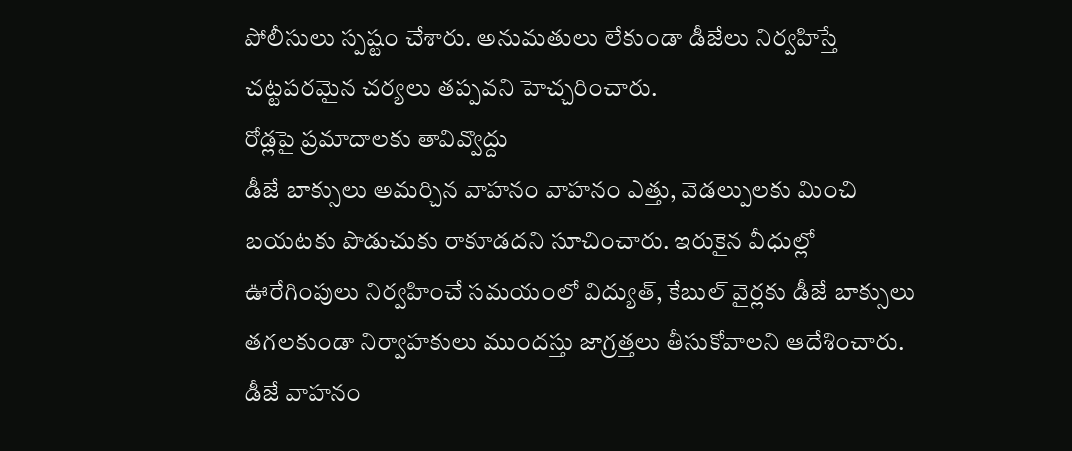పోలీసులు స్పష్టం చేశారు. అనుమతులు లేకుండా డీజేలు నిర్వహిస్తే చట్టపరమైన చర్యలు తప్పవని హెచ్చరించారు.
రోడ్లపై ప్రమాదాలకు తావివ్వొద్దు
డీజే బాక్సులు అమర్చిన వాహనం వాహనం ఎత్తు, వెడల్పులకు మించి బయటకు పొడుచుకు రాకూడదని సూచించారు. ఇరుకైన వీధుల్లో ఊరేగింపులు నిర్వహించే సమయంలో విద్యుత్, కేబుల్ వైర్లకు డీజే బాక్సులు తగలకుండా నిర్వాహకులు ముందస్తు జాగ్రత్తలు తీసుకోవాలని ఆదేశించారు.
డీజే వాహనం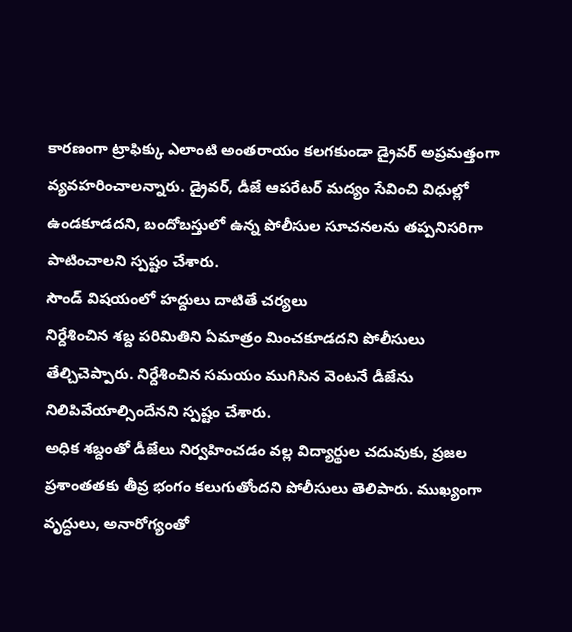కారణంగా ట్రాఫిక్కు ఎలాంటి అంతరాయం కలగకుండా డ్రైవర్ అప్రమత్తంగా వ్యవహరించాలన్నారు. డ్రైవర్, డీజే ఆపరేటర్ మద్యం సేవించి విధుల్లో ఉండకూడదని, బందోబస్తులో ఉన్న పోలీసుల సూచనలను తప్పనిసరిగా పాటించాలని స్పష్టం చేశారు.
సౌండ్ విషయంలో హద్దులు దాటితే చర్యలు
నిర్దేశించిన శబ్ద పరిమితిని ఏమాత్రం మించకూడదని పోలీసులు తేల్చిచెప్పారు. నిర్దేశించిన సమయం ముగిసిన వెంటనే డీజేను నిలిపివేయాల్సిందేనని స్పష్టం చేశారు.
అధిక శబ్దంతో డీజేలు నిర్వహించడం వల్ల విద్యార్థుల చదువుకు, ప్రజల ప్రశాంతతకు తీవ్ర భంగం కలుగుతోందని పోలీసులు తెలిపారు. ముఖ్యంగా వృద్ధులు, అనారోగ్యంతో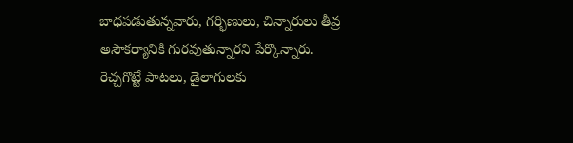బాధపడుతున్నవారు, గర్భిణులు, చిన్నారులు తీవ్ర అసౌకర్యానికి గురవుతున్నారని పేర్కొన్నారు.
రెచ్చగొట్టే పాటలు, డైలాగులకు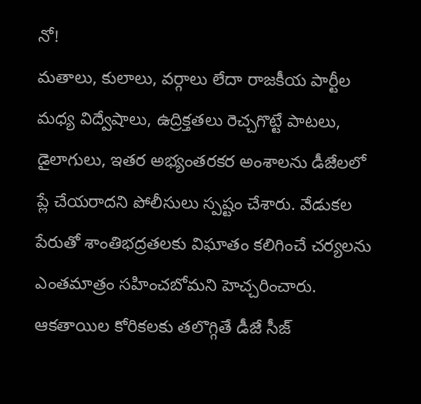నో!
మతాలు, కులాలు, వర్గాలు లేదా రాజకీయ పార్టీల మధ్య విద్వేషాలు, ఉద్రిక్తతలు రెచ్చగొట్టే పాటలు, డైలాగులు, ఇతర అభ్యంతరకర అంశాలను డీజేలలో ప్లే చేయరాదని పోలీసులు స్పష్టం చేశారు. వేడుకల పేరుతో శాంతిభద్రతలకు విఘాతం కలిగించే చర్యలను ఎంతమాత్రం సహించబోమని హెచ్చరించారు.
ఆకతాయిల కోరికలకు తలొగ్గితే డీజే సీజ్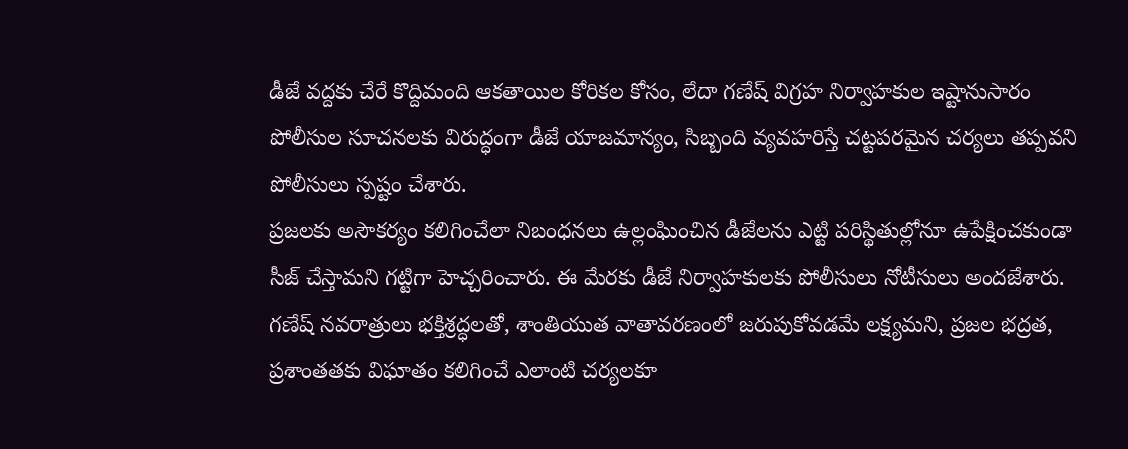డీజే వద్దకు చేరే కొద్దిమంది ఆకతాయిల కోరికల కోసం, లేదా గణేష్ విగ్రహ నిర్వాహకుల ఇష్టానుసారం పోలీసుల సూచనలకు విరుద్ధంగా డీజే యాజమాన్యం, సిబ్బంది వ్యవహరిస్తే చట్టపరమైన చర్యలు తప్పవని పోలీసులు స్పష్టం చేశారు.
ప్రజలకు అసౌకర్యం కలిగించేలా నిబంధనలు ఉల్లంఘించిన డీజేలను ఎట్టి పరిస్థితుల్లోనూ ఉపేక్షించకుండా సీజ్ చేస్తామని గట్టిగా హెచ్చరించారు. ఈ మేరకు డీజే నిర్వాహకులకు పోలీసులు నోటీసులు అందజేశారు.
గణేష్ నవరాత్రులు భక్తిశ్రద్ధలతో, శాంతియుత వాతావరణంలో జరుపుకోవడమే లక్ష్యమని, ప్రజల భద్రత, ప్రశాంతతకు విఘాతం కలిగించే ఎలాంటి చర్యలకూ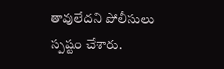తావులేదని పోలీసులు స్పష్టం చేశారు.